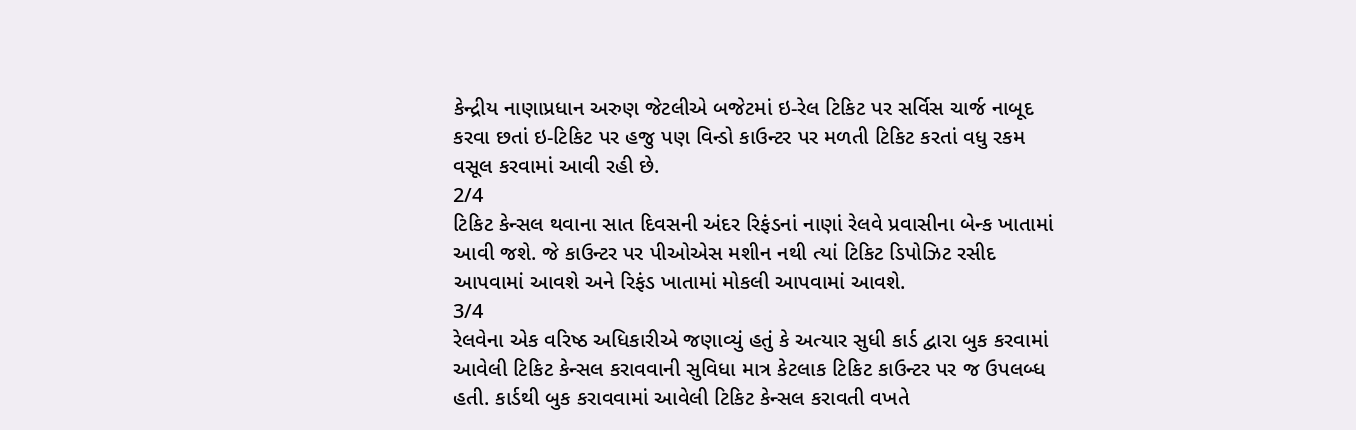કેન્દ્રીય નાણાપ્રધાન અરુણ જેટલીએ બજેટમાં ઇ-રેલ ટિકિટ પર સર્વિસ ચાર્જ નાબૂદ કરવા છતાં ઇ-ટિકિટ પર હજુ પણ વિન્ડો કાઉન્ટર પર મળતી ટિકિટ કરતાં વધુ રકમ વસૂલ કરવામાં આવી રહી છે.
2/4
ટિકિટ કેન્સલ થવાના સાત દિવસની અંદર રિફંડનાં નાણાં રેલવે પ્રવાસીના બેન્ક ખાતામાં આવી જશે. જે કાઉન્ટર પર પીઓએસ મશીન નથી ત્યાં ટિકિટ ડિપોઝિટ રસીદ આપવામાં આવશે અને રિફંડ ખાતામાં મોકલી આપવામાં આવશે.
3/4
રેલવેના એક વરિષ્ઠ અધિકારીએ જણાવ્યું હતું કે અત્યાર સુધી કાર્ડ દ્વારા બુક કરવામાં આવેલી ટિકિટ કેન્સલ કરાવવાની સુવિધા માત્ર કેટલાક ટિકિટ કાઉન્ટર પર જ ઉપલબ્ધ હતી. કાર્ડથી બુક કરાવવામાં આવેલી ટિકિટ કેન્સલ કરાવતી વખતે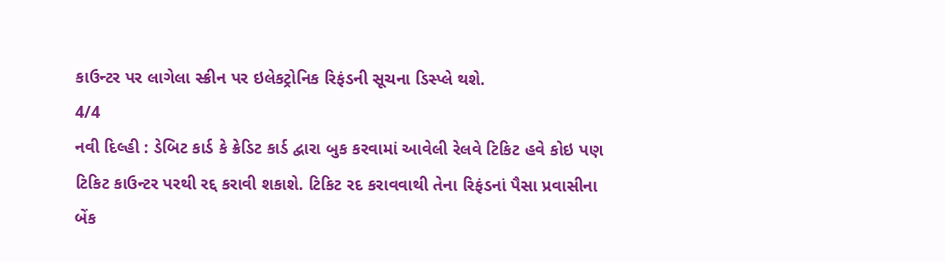કાઉન્ટર પર લાગેલા સ્ક્રીન પર ઇલેકટ્રોનિક રિફંડની સૂચના ડિસ્પ્લે થશે.
4/4
નવી દિલ્હી : ડેબિટ કાર્ડ કે ક્રેડિટ કાર્ડ દ્વારા બુક કરવામાં આવેલી રેલવે ટિકિટ હવે કોઇ પણ ટિકિટ કાઉન્ટર પરથી રદ્દ કરાવી શકાશે. ટિકિટ રદ કરાવવાથી તેના રિફંડનાં પૈસા પ્રવાસીના બેંક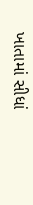ખાતામાં સીધાં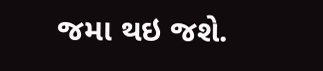જમા થઇ જશે.